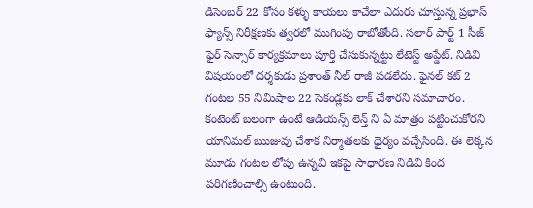డిసెంబర్ 22 కోసం కళ్ళు కాయలు కాచేలా ఎదురు చూస్తున్న ప్రభాస్ ఫ్యాన్స్ నిరీక్షణకు త్వరలో ముగింపు రాబోతోంది. సలార్ పార్ట్ 1 సీజ్ ఫైర్ సెన్సార్ కార్యక్రమాలు పూర్తి చేసుకున్నట్టు లేటెస్ట్ అప్డేట్. నిడివి విషయంలో దర్శకుడు ప్రశాంత్ నీల్ రాజీ పడలేదు. ఫైనల్ కట్ 2 గంటల 55 నిమిషాల 22 సెకండ్లకు లాక్ చేశారని సమాచారం. కంటెంట్ బలంగా ఉంటే ఆడియన్స్ లెన్త్ ని ఏ మాత్రం పట్టించుకోరని యానిమల్ ఋజువు చేశాక నిర్మాతలకు ధైర్యం వచ్చేసింది. ఈ లెక్కన మూడు గంటల లోపు ఉన్నవి ఇకపై సాధారణ నిడివి కింద పరిగణించాల్సి ఉంటుంది.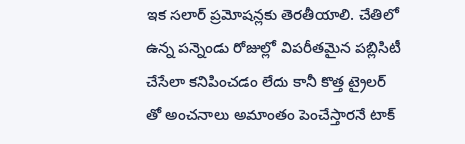ఇక సలార్ ప్రమోషన్లకు తెరతీయాలి. చేతిలో ఉన్న పన్నెండు రోజుల్లో విపరీతమైన పబ్లిసిటీ చేసేలా కనిపించడం లేదు కానీ కొత్త ట్రైలర్ తో అంచనాలు అమాంతం పెంచేస్తారనే టాక్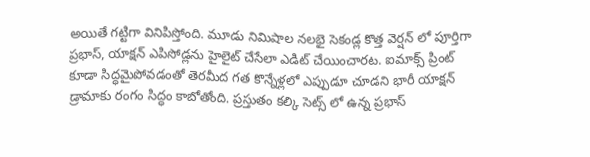అయితే గట్టిగా వినిపిస్తోంది. మూడు నిమిషాల నలభై సెకండ్ల కొత్త వెర్షన్ లో పూర్తిగా ప్రభాస్, యాక్షన్ ఎపిసోడ్లను హైలైట్ చేసేలా ఎడిట్ చేయించారట. ఐమాక్స్ ప్రింట్ కూడా సిద్ధమైపోవడంతో తెరమీద గత కొన్నేళ్లలో ఎప్పుడూ చూడని భారీ యాక్షన్ డ్రామాకు రంగం సిద్ధం కాబోతోంది. ప్రస్తుతం కల్కి సెట్స్ లో ఉన్న ప్రభాస్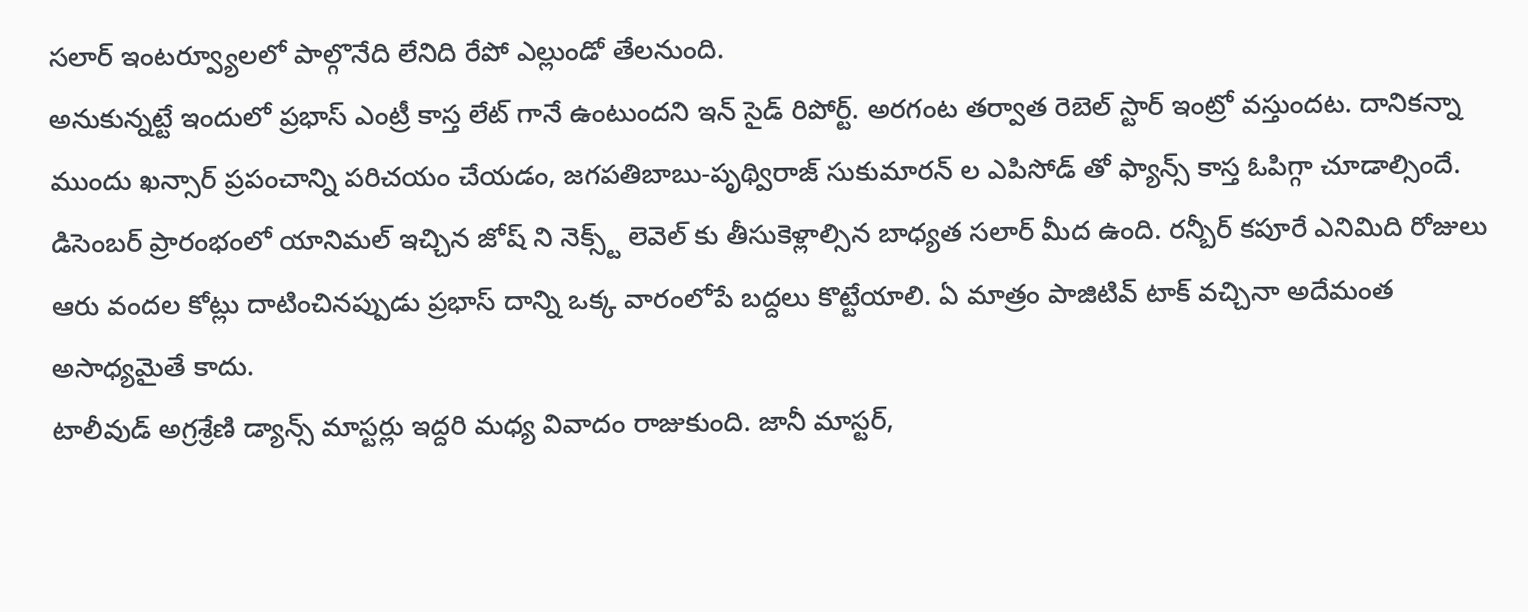సలార్ ఇంటర్వ్యూలలో పాల్గొనేది లేనిది రేపో ఎల్లుండో తేలనుంది.
అనుకున్నట్టే ఇందులో ప్రభాస్ ఎంట్రీ కాస్త లేట్ గానే ఉంటుందని ఇన్ సైడ్ రిపోర్ట్. అరగంట తర్వాత రెబెల్ స్టార్ ఇంట్రో వస్తుందట. దానికన్నా ముందు ఖన్సార్ ప్రపంచాన్ని పరిచయం చేయడం, జగపతిబాబు-పృథ్విరాజ్ సుకుమారన్ ల ఎపిసోడ్ తో ఫ్యాన్స్ కాస్త ఓపిగ్గా చూడాల్సిందే. డిసెంబర్ ప్రారంభంలో యానిమల్ ఇచ్చిన జోష్ ని నెక్స్ట్ లెవెల్ కు తీసుకెళ్లాల్సిన బాధ్యత సలార్ మీద ఉంది. రన్బీర్ కపూరే ఎనిమిది రోజులు ఆరు వందల కోట్లు దాటించినప్పుడు ప్రభాస్ దాన్ని ఒక్క వారంలోపే బద్దలు కొట్టేయాలి. ఏ మాత్రం పాజిటివ్ టాక్ వచ్చినా అదేమంత అసాధ్యమైతే కాదు.
టాలీవుడ్ అగ్రశ్రేణి డ్యాన్స్ మాస్టర్లు ఇద్దరి మధ్య వివాదం రాజుకుంది. జానీ మాస్టర్,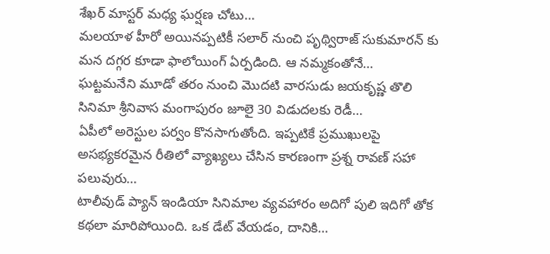శేఖర్ మాస్టర్ మధ్య ఘర్షణ చోటు…
మలయాళ హీరో అయినప్పటికీ సలార్ నుంచి పృథ్విరాజ్ సుకుమారన్ కు మన దగ్గర కూడా ఫాలోయింగ్ ఏర్పడింది. ఆ నమ్మకంతోనే…
ఘట్టమనేని మూడో తరం నుంచి మొదటి వారసుడు జయకృష్ణ తొలి సినిమా శ్రీనివాస మంగాపురం జూలై 30 విడుదలకు రెడీ…
ఏపీలో అరెస్టుల పర్వం కొనసాగుతోంది. ఇప్పటికే ప్రముఖులపై అసభ్యకరమైన రీతిలో వ్యాఖ్యలు చేసిన కారణంగా ప్రశ్న రావణ్ సహా పలువురు…
టాలీవుడ్ ప్యాన్ ఇండియా సినిమాల వ్యవహారం అదిగో పులి ఇదిగో తోక కథలా మారిపోయింది. ఒక డేట్ వేయడం, దానికి…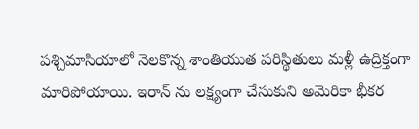పశ్చిమాసియాలో నెలకొన్న శాంతియుత పరిస్థితులు మళ్లీ ఉద్రిక్తంగా మారిపోయాయి. ఇరాన్ ను లక్ష్యంగా చేసుకుని అమెరికా భీకర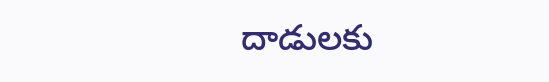దాడులకు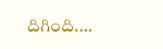దిగింది.…